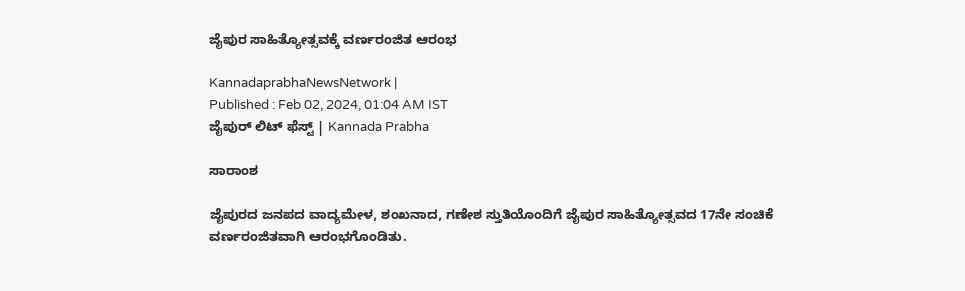ಜೈಪುರ ಸಾಹಿತ್ಯೋತ್ಸವಕ್ಕೆ ವರ್ಣರಂಜಿತ ಆರಂಭ

KannadaprabhaNewsNetwork |
Published : Feb 02, 2024, 01:04 AM IST
ಜೈಪುರ್ ಲಿಟ್ ಫೆಸ್ಟ್ | Kannada Prabha

ಸಾರಾಂಶ

ಜೈಪುರದ ಜನಪದ ವಾದ್ಯಮೇಳ, ಶಂಖನಾದ, ಗಣೇಶ ಸ್ತುತಿಯೊಂದಿಗೆ ಜೈಪುರ ಸಾಹಿತ್ಯೋತ್ಸವದ 17ನೇ ಸಂಚಿಕೆ ವರ್ಣರಂಜಿತವಾಗಿ ಆರಂಭಗೊಂಡಿತು.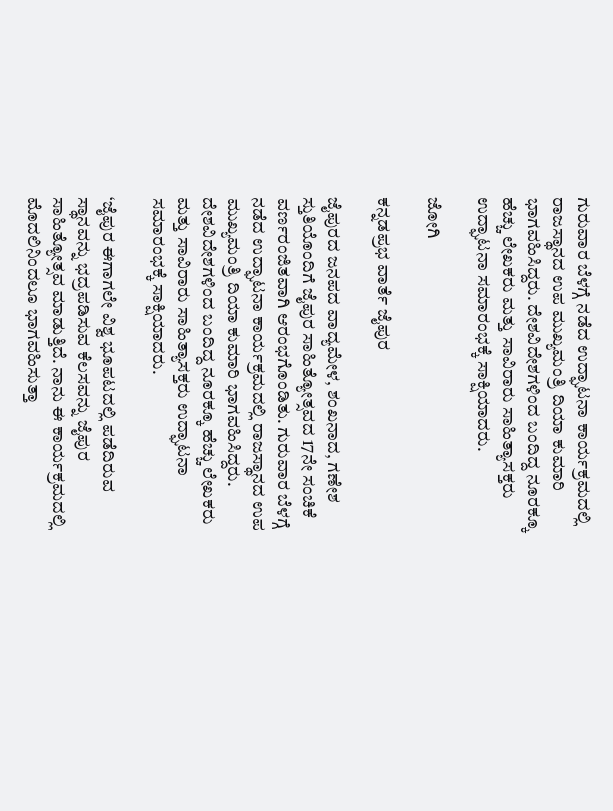ಗುರುವಾರ ಬೆಳಗ್ಗೆ ನಡೆದ ಉದ್ಘಾಟನಾ ಕಾರ್ಯಕ್ರಮದಲ್ಲಿ ರಾಜಸ್ಥಾನದ ಉಪ ಮುಖ್ಯಮಂತ್ರಿ ದಿಯಾ ಕುಮಾರಿ ಭಾಗವಹಿಸಿದ್ದರು. ದೇಶವಿದೇಶಗಳಿಂದ ಬಂದಿದ್ದ ನೂರಕ್ಕೂ ಹೆಚ್ಚು ಲೇಖಕರು ಮತ್ತು ಸಾವಿರಾರು ಸಾಹಿತ್ಯಾಸಕ್ತರು ಉದ್ಘಾಟನಾ ಸಮಾರಂಭಕ್ಕೆ ಸಾಕ್ಷಿಯಾದರು.

ಜೋಗಿ

ಕನ್ನಡಪ್ರಭ ವಾರ್ತೆ ಜೈಪುರ

ಜೈಪುರದ ಜನಪದ ವಾದ್ಯಮೇಳ, ಶಂಖನಾದ, ಗಣೇಶ ಸ್ತುತಿಯೊಂದಿಗೆ ಜೈಪುರ ಸಾಹಿತ್ಯೋತ್ಸವದ 17ನೇ ಸಂಚಿಕೆ ವರ್ಣರಂಜಿತವಾಗಿ ಆರಂಭಗೊಂಡಿತು. ಗುರುವಾರ ಬೆಳಗ್ಗೆ ನಡೆದ ಉದ್ಘಾಟನಾ ಕಾರ್ಯಕ್ರಮದಲ್ಲಿ ರಾಜಸ್ಥಾನದ ಉಪ ಮುಖ್ಯಮಂತ್ರಿ ದಿಯಾ ಕುಮಾರಿ ಭಾಗವಹಿಸಿದ್ದರು. ದೇಶವಿದೇಶಗಳಿಂದ ಬಂದಿದ್ದ ನೂರಕ್ಕೂ ಹೆಚ್ಚು ಲೇಖಕರು ಮತ್ತು ಸಾವಿರಾರು ಸಾಹಿತ್ಯಾಸಕ್ತರು ಉದ್ಘಾಟನಾ ಸಮಾರಂಭಕ್ಕೆ ಸಾಕ್ಷಿಯಾದರು.

‘ಜೈಪುರ ಈಗಾಗಲೇ ವಿಶ್ವ ಭೂಪಟದಲ್ಲಿ ಪಡೆದಿರುವ ಸ್ಥಾನವನ್ನು ಭದ್ರಪಡಿಸುವ ಕೆಲಸವನ್ನು ಜೈಪುರ ಸಾಹಿತ್ಯೋತ್ಸವ ಮಾಡುತ್ತಿದೆ. ನಾನು ಈ ಕಾರ್ಯಕ್ರಮದಲ್ಲಿ ಮೊದಲಿನಿಂದಲೂ ಭಾಗವಹಿಸುತ್ತಾ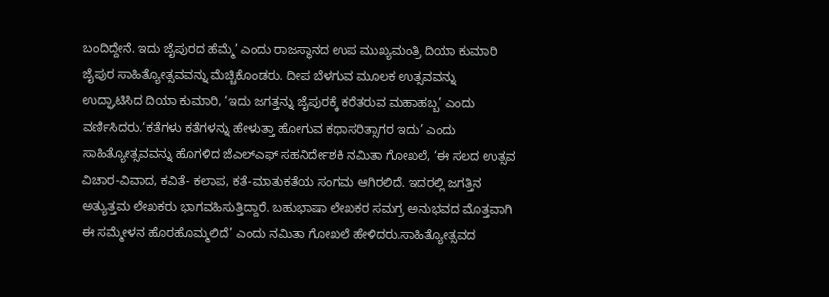ಬಂದಿದ್ದೇನೆ. ಇದು ಜೈಪುರದ ಹೆಮ್ಮೆ’ ಎಂದು ರಾಜಸ್ಥಾನದ ಉಪ ಮುಖ್ಯಮಂತ್ರಿ ದಿಯಾ ಕುಮಾರಿ ಜೈಪುರ ಸಾಹಿತ್ಯೋತ್ಸವವನ್ನು ಮೆಚ್ಚಿಕೊಂಡರು. ದೀಪ ಬೆಳಗುವ ಮೂಲಕ ಉತ್ಸವವನ್ನು ಉದ್ಘಾಟಿಸಿದ ದಿಯಾ ಕುಮಾರಿ, ‘ಇದು ಜಗತ್ತನ್ನು ಜೈಪುರಕ್ಕೆ ಕರೆತರುವ ಮಹಾಹಬ್ಬ’ ಎಂದು ವರ್ಣಿಸಿದರು.‘ಕತೆಗಳು ಕತೆಗಳನ್ನು ಹೇಳುತ್ತಾ ಹೋಗುವ ಕಥಾಸರಿತ್ಸಾಗರ ಇದು’ ಎಂದು ಸಾಹಿತ್ಯೋತ್ಸವವನ್ನು ಹೊಗಳಿದ ಜೆಎಲ್‌ಎಫ್ ಸಹನಿರ್ದೇಶಕಿ ನಮಿತಾ ಗೋಖಲೆ, ‘ಈ ಸಲದ ಉತ್ಸವ ವಿಚಾರ-ವಿವಾದ, ಕವಿತೆ- ಕಲಾಪ, ಕತೆ-ಮಾತುಕತೆಯ ಸಂಗಮ ಆಗಿರಲಿದೆ. ಇದರಲ್ಲಿ ಜಗತ್ತಿನ ಅತ್ಯುತ್ತಮ ಲೇಖಕರು ಭಾಗವಹಿಸುತ್ತಿದ್ದಾರೆ. ಬಹುಭಾಷಾ ಲೇಖಕರ ಸಮಗ್ರ ಅನುಭವದ ಮೊತ್ತವಾಗಿ ಈ ಸಮ್ಮೇಳನ ಹೊರಹೊಮ್ಮಲಿದೆ’ ಎಂದು ನಮಿತಾ ಗೋಖಲೆ ಹೇಳಿದರು.ಸಾಹಿತ್ಯೋತ್ಸವದ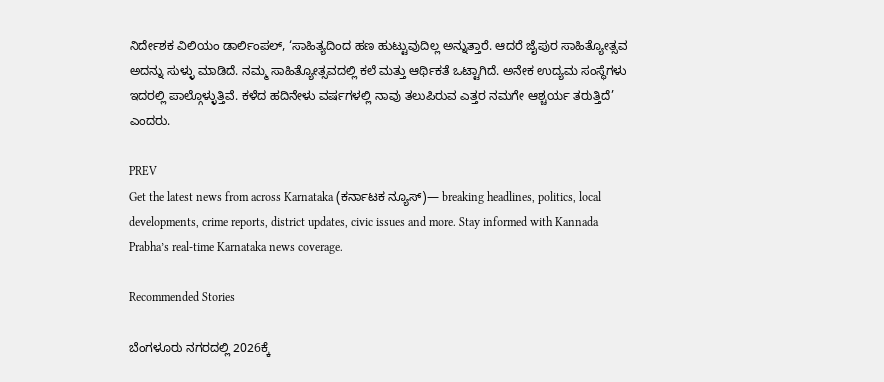ನಿರ್ದೇಶಕ ವಿಲಿಯಂ ಡಾರ್ಲಿಂಪಲ್, ‘ಸಾಹಿತ್ಯದಿಂದ ಹಣ ಹುಟ್ಟುವುದಿಲ್ಲ ಅನ್ನುತ್ತಾರೆ. ಆದರೆ ಜೈಪುರ ಸಾಹಿತ್ಯೋತ್ಸವ ಅದನ್ನು ಸುಳ್ಳು ಮಾಡಿದೆ. ನಮ್ಮ ಸಾಹಿತ್ಯೋತ್ಸವದಲ್ಲಿ ಕಲೆ ಮತ್ತು ಆರ್ಥಿಕತೆ ಒಟ್ಟಾಗಿದೆ. ಅನೇಕ ಉದ್ಯಮ ಸಂಸ್ಥೆಗಳು ಇದರಲ್ಲಿ ಪಾಲ್ಗೊಳ್ಳುತ್ತಿವೆ. ಕಳೆದ ಹದಿನೇಳು ವರ್ಷಗಳಲ್ಲಿ ನಾವು ತಲುಪಿರುವ ಎತ್ತರ ನಮಗೇ ಆಶ್ಚರ್ಯ ತರುತ್ತಿದೆ’ ಎಂದರು.

PREV
Get the latest news from across Karnataka (ಕರ್ನಾಟಕ ನ್ಯೂಸ್)— breaking headlines, politics, local developments, crime reports, district updates, civic issues and more. Stay informed with Kannada Prabha’s real‑time Karnataka news coverage.

Recommended Stories

ಬೆಂಗಳೂರು ನಗರದಲ್ಲಿ 2026ಕ್ಕೆ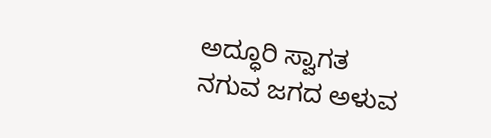ಅದ್ಧೂರಿ ಸ್ವಾಗತ
ನಗುವ ಜಗದ ಅಳುವ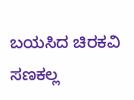ಬಯಸಿದ ಚಿರಕವಿ ಸಣಕಲ್ಲ